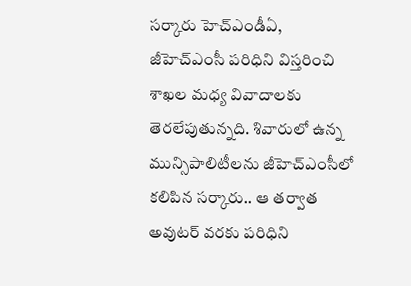సర్కారు హెచ్ఎండీఏ, జీహెచ్ఎంసీ పరిధిని విస్తరించి శాఖల మధ్య వివాదాలకు తెరలేపుతున్నది. శివారులో ఉన్న మున్సిపాలిటీలను జీహెచ్ఎంసీలో కలిపిన సర్కారు.. ఆ తర్వాత అవుటర్ వరకు పరిధిని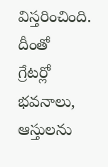విస్తరించింది. దీంతో
గ్రేటర్లో భవనాలు, ఆస్తులను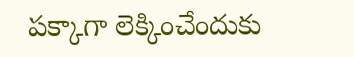పక్కాగా లెక్కించేందుకు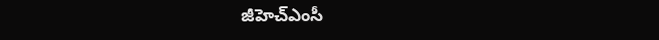జీహెచ్ఎంసీ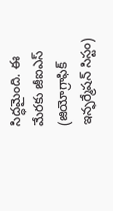సిద్ధమైంది. ఈ మేరకు జీఐఎస్ (జియోగ్రాఫిక్ ఇన్ఫర్మేషన్ సిస్టం)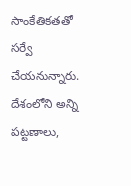సాంకేతికతతో సర్వే చేయనున్నారు. దేశంలోని అన్ని పట్టణాలు,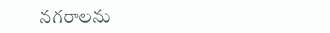నగరాలను